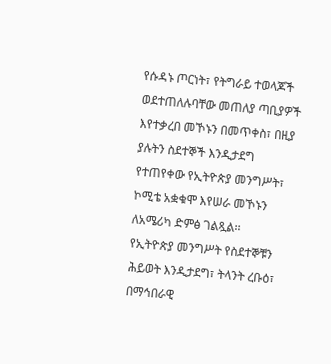የሱዳኑ ጦርነት፣ የትግራይ ተወላጆች ወደተጠለሉባቸው መጠለያ ጣቢያዎች እየተቃረበ መኾኑን በመጥቀስ፣ በዚያ ያሉትን ስደተኞች እንዲታደግ የተጠየቀው የኢትዮጵያ መንግሥት፣ ኮሚቴ አቋቁሞ እየሠራ መኾኑን ለአሜሪካ ድምፅ ገልጿል፡፡
የኢትዮጵያ መንግሥት የስደተኞቹን ሕይወት እንዲታደግ፣ ትላንት ረቡዕ፣ በማኅበራዊ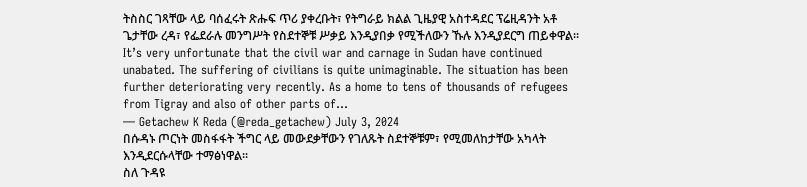ትስስር ገጻቸው ላይ ባሰፈሩት ጽሑፍ ጥሪ ያቀረቡት፣ የትግራይ ክልል ጊዜያዊ አስተዳደር ፕሬዚዳንት አቶ ጌታቸው ረዳ፣ የፌደራሉ መንግሥት የስደተኞቹ ሥቃይ እንዲያበቃ የሚችለውን ኹሉ እንዲያደርግ ጠይቀዋል፡፡
It’s very unfortunate that the civil war and carnage in Sudan have continued unabated. The suffering of civilians is quite unimaginable. The situation has been further deteriorating very recently. As a home to tens of thousands of refugees from Tigray and also of other parts of…
— Getachew K Reda (@reda_getachew) July 3, 2024
በሱዳኑ ጦርነት መስፋፋት ችግር ላይ መውደቃቸውን የገለጹት ስደተኞቹም፣ የሚመለከታቸው አካላት እንዲደርሱላቸው ተማፅነዋል፡፡
ስለ ጉዳዩ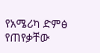የአሜሪካ ድምፅ የጠየቃቸው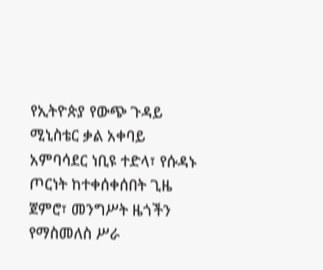የኢትዮጵያ የውጭ ጉዳይ ሚኒስቴር ቃል አቀባይ አምባሳደር ነቢዩ ተድላ፣ የሱዳኑ ጦርነት ከተቀሰቀሰበት ጊዜ ጀምሮ፣ መንግሥት ዜጎችን የማስመለስ ሥራ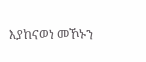እያከናወነ መኾኑን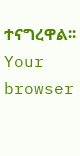ተናግረዋል፡፡
Your browser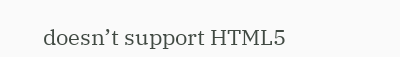doesn’t support HTML5